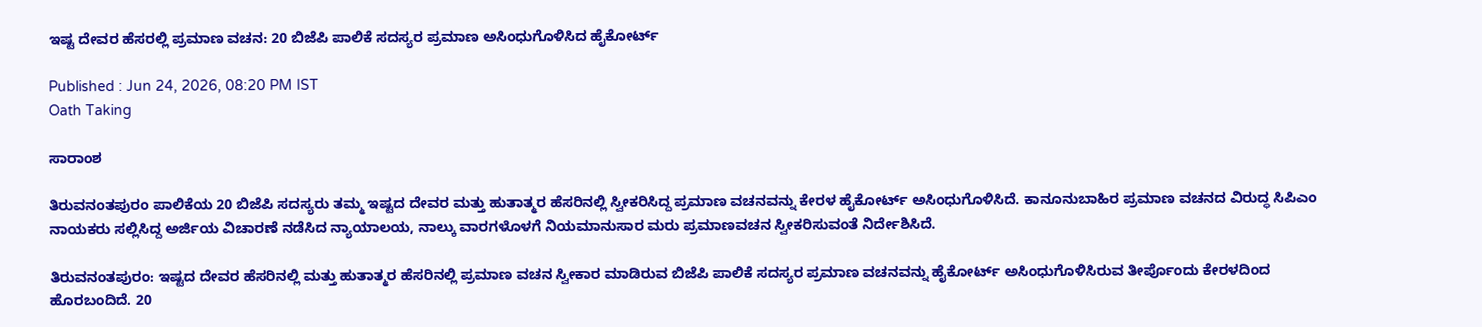ಇಷ್ಟ ದೇವರ ಹೆಸರಲ್ಲಿ ಪ್ರಮಾಣ ವಚನ: 20 ಬಿಜೆಪಿ ಪಾಲಿಕೆ ಸದಸ್ಯರ ಪ್ರಮಾಣ ಅಸಿಂಧುಗೊಳಿಸಿದ ಹೈಕೋರ್ಟ್

Published : Jun 24, 2026, 08:20 PM IST
Oath Taking

ಸಾರಾಂಶ

ತಿರುವನಂತಪುರಂ ಪಾಲಿಕೆಯ 20 ಬಿಜೆಪಿ ಸದಸ್ಯರು ತಮ್ಮ ಇಷ್ಟದ ದೇವರ ಮತ್ತು ಹುತಾತ್ಮರ ಹೆಸರಿನಲ್ಲಿ ಸ್ವೀಕರಿಸಿದ್ದ ಪ್ರಮಾಣ ವಚನವನ್ನು ಕೇರಳ ಹೈಕೋರ್ಟ್ ಅಸಿಂಧುಗೊಳಿಸಿದೆ. ಕಾನೂನುಬಾಹಿರ ಪ್ರಮಾಣ ವಚನದ ವಿರುದ್ಧ ಸಿಪಿಎಂ ನಾಯಕರು ಸಲ್ಲಿಸಿದ್ದ ಅರ್ಜಿಯ ವಿಚಾರಣೆ ನಡೆಸಿದ ನ್ಯಾಯಾಲಯ, ನಾಲ್ಕು ವಾರಗಳೊಳಗೆ ನಿಯಮಾನುಸಾರ ಮರು ಪ್ರಮಾಣವಚನ ಸ್ವೀಕರಿಸುವಂತೆ ನಿರ್ದೇಶಿಸಿದೆ.

ತಿರುವನಂತಪುರಂ: ಇಷ್ಟದ ದೇವರ ಹೆಸರಿನಲ್ಲಿ ಮತ್ತು ಹುತಾತ್ಮರ ಹೆಸರಿನಲ್ಲಿ ಪ್ರಮಾಣ ವಚನ ಸ್ವೀಕಾರ ಮಾಡಿರುವ ಬಿಜೆಪಿ ಪಾಲಿಕೆ ಸದಸ್ಯರ ಪ್ರಮಾಣ ವಚನವನ್ನು ಹೈಕೋರ್ಟ್ ಅಸಿಂಧುಗೊಳಿಸಿರುವ ತೀರ್ಪೊಂದು ಕೇರಳದಿಂದ ಹೊರಬಂದಿದೆ. 20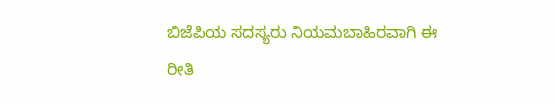ಬಿಜೆಪಿಯ ಸದಸ್ಯರು ನಿಯಮಬಾಹಿರವಾಗಿ ಈ ರೀತಿ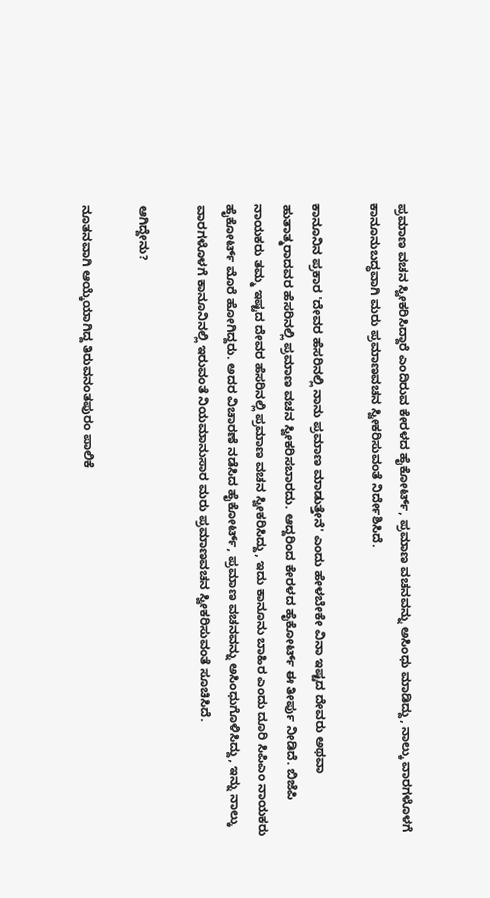ಪ್ರಮಾಣ ವಚನ ಸ್ವೀಕರಿಸಿದ್ದಾರೆ ಎಂದಿರುವ ಕೇರಳದ ಹೈಕೋರ್ಟ್, ಪ್ರಮಾಣ ವಚನವನ್ನು ಅಸಿಂಧು ಮಾಡಿದ್ದು, ನಾಲ್ಕು ವಾರಗಳೊಳಗೆ ಕಾನೂನುಬದ್ಧವಾಗಿ ಮರು ಪ್ರಮಾಣವಚನ ಸ್ವೀಕರಿಸುವಂತೆ ನಿರ್ದೇಶಿಸಿದೆ.

ಕಾನೂನಿನ ಪ್ರಕಾರ 'ದೇವರ ಹೆಸರಿನಲ್ಲಿ ನಾನು ಪ್ರಮಾಣ ಮಾಡುತ್ತೇನೆ' ಎಂದು ಹೇಳಬೇಕೇ ವಿನಾ ಇಷ್ಟದ ದೇವರು ಅಥವಾ ಹುತಾತ್ಮರಾದವರ ಹೆಸರಿನಲ್ಲಿ ಪ್ರಮಾಣ ವಚನ ಸ್ವೀಕರಿಸಬಾರದು. ಆದ್ದರಿಂದ ಕೇರಳದ ಹೈಕೋರ್ಟ್ ಈ ತೀರ್ಪು ನೀಡಿದೆ. ಬಿಜೆಪಿ ನಾಯಕರು ತಮ್ಮ ಇಷ್ಟದ ದೇವರ ಹೆಸರಿನಲ್ಲಿ ಪ್ರಮಾಣ ವಚನ ಸ್ವೀಕರಿಸಿದ್ದು, ಇದು ಕಾನೂನು ಬಾಹಿರ ಎಂದು ದೂರಿ ಸಿಪಿಎಂ ನಾಯಕರು ಹೈಕೋರ್ಟ್ ಮೊರೆ ಹೋಗಿದ್ದರು. ಅದರ ವಿಚಾರಣೆ ನಡೆಸಿದ ಹೈಕೋರ್ಟ್, ಪ್ರಮಾಣ ವಚನವನ್ನು ಅಸಿಂಧುಗೊಳಿಸಿದ್ದು, ಇನ್ನು ನಾಲ್ಕು ವಾರಗಳೊಳಗೆ ಕಾನೂನಿನಲ್ಲಿ ಇರುವಂತೆ ನಿಯಮಾನುಸಾರ ಮರು ಪ್ರಮಾಣವಚನ ಸ್ವೀಕರಿಸುವಂತೆ ಸೂಚಿಸಿದೆ.

ಆಗಿದ್ದೇನು?

ನೂತನವಾಗಿ ಆಯ್ಕೆಯಾಗಿದ್ದ ತಿರುವನಂತಪುರಂ ಪಾಲಿಕೆ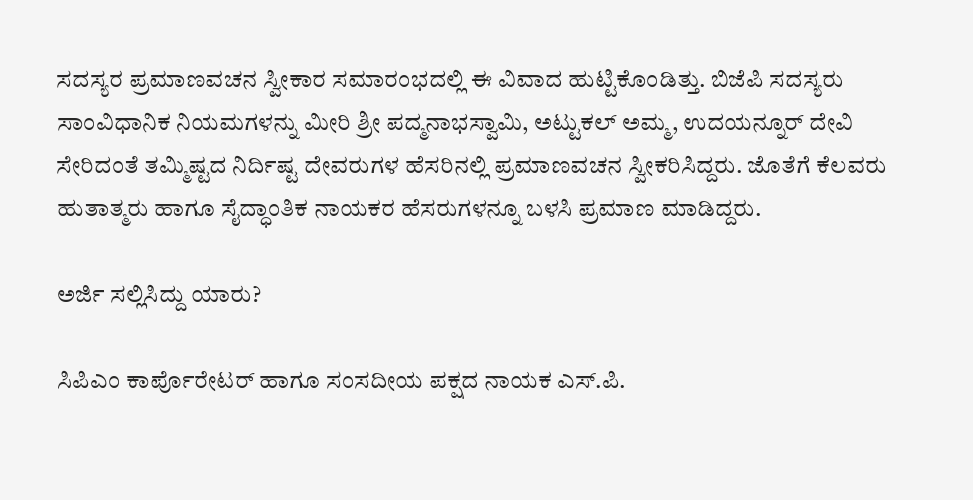ಸದಸ್ಯರ ಪ್ರಮಾಣವಚನ ಸ್ವೀಕಾರ ಸಮಾರಂಭದಲ್ಲಿ ಈ ವಿವಾದ ಹುಟ್ಟಿಕೊಂಡಿತ್ತು. ಬಿಜೆಪಿ ಸದಸ್ಯರು ಸಾಂವಿಧಾನಿಕ ನಿಯಮಗಳನ್ನು ಮೀರಿ ಶ್ರೀ ಪದ್ಮನಾಭಸ್ವಾಮಿ, ಅಟ್ಟುಕಲ್ ಅಮ್ಮ, ಉದಯನ್ನೂರ್ ದೇವಿ ಸೇರಿದಂತೆ ತಮ್ಮಿಷ್ಟದ ನಿರ್ದಿಷ್ಟ ದೇವರುಗಳ ಹೆಸರಿನಲ್ಲಿ ಪ್ರಮಾಣವಚನ ಸ್ವೀಕರಿಸಿದ್ದರು. ಜೊತೆಗೆ ಕೆಲವರು ಹುತಾತ್ಮರು ಹಾಗೂ ಸೈದ್ಧಾಂತಿಕ ನಾಯಕರ ಹೆಸರುಗಳನ್ನೂ ಬಳಸಿ ಪ್ರಮಾಣ ಮಾಡಿದ್ದರು.

ಅರ್ಜಿ ಸಲ್ಲಿಸಿದ್ದು ಯಾರು?

ಸಿಪಿಎಂ ಕಾರ್ಪೊರೇಟರ್ ಹಾಗೂ ಸಂಸದೀಯ ಪಕ್ಷದ ನಾಯಕ ಎಸ್.ಪಿ.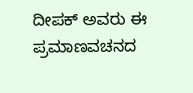ದೀಪಕ್ ಅವರು ಈ ಪ್ರಮಾಣವಚನದ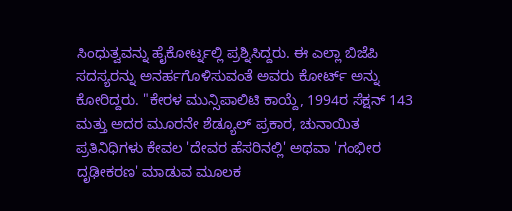ಸಿಂಧುತ್ವವನ್ನು ಹೈಕೋರ್ಟ್ನಲ್ಲಿ ಪ್ರಶ್ನಿಸಿದ್ದರು. ಈ ಎಲ್ಲಾ ಬಿಜೆಪಿ ಸದಸ್ಯರನ್ನು ಅನರ್ಹಗೊಳಿಸುವಂತೆ ಅವರು ಕೋರ್ಟ್ ಅನ್ನು ಕೋರಿದ್ದರು. "ಕೇರಳ ಮುನ್ಸಿಪಾಲಿಟಿ ಕಾಯ್ದೆ, 1994ರ ಸೆಕ್ಷನ್ 143 ಮತ್ತು ಅದರ ಮೂರನೇ ಶೆಡ್ಯೂಲ್ ಪ್ರಕಾರ, ಚುನಾಯಿತ ಪ್ರತಿನಿಧಿಗಳು ಕೇವಲ 'ದೇವರ ಹೆಸರಿನಲ್ಲಿ' ಅಥವಾ 'ಗಂಭೀರ ದೃಢೀಕರಣ' ಮಾಡುವ ಮೂಲಕ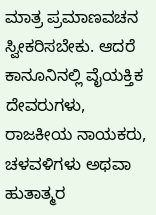ಮಾತ್ರ ಪ್ರಮಾಣವಚನ ಸ್ವೀಕರಿಸಬೇಕು. ಆದರೆ ಕಾನೂನಿನಲ್ಲಿ ವೈಯಕ್ತಿಕ ದೇವರುಗಳು, ರಾಜಕೀಯ ನಾಯಕರು, ಚಳವಳಿಗಳು ಅಥವಾ ಹುತಾತ್ಮರ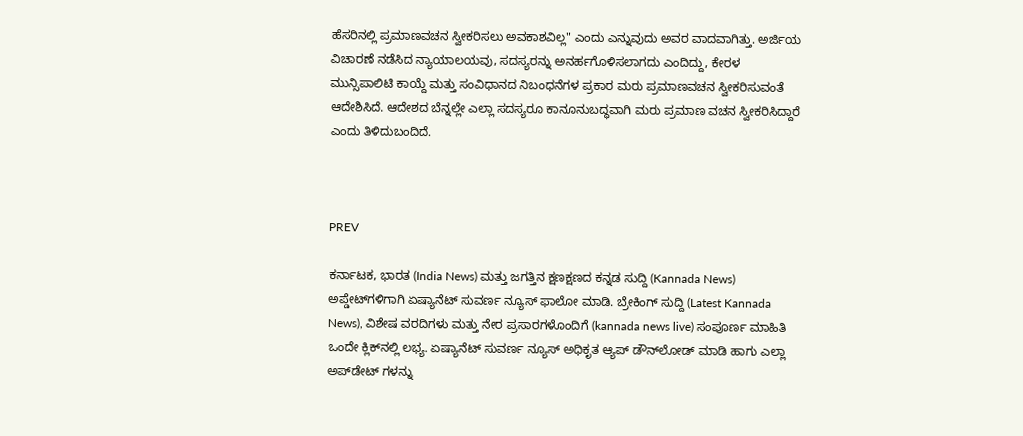ಹೆಸರಿನಲ್ಲಿ ಪ್ರಮಾಣವಚನ ಸ್ವೀಕರಿಸಲು ಅವಕಾಶವಿಲ್ಲ" ಎಂದು ಎನ್ನುವುದು ಅವರ ವಾದವಾಗಿತ್ತು. ಅರ್ಜಿಯ ವಿಚಾರಣೆ ನಡೆಸಿದ ನ್ಯಾಯಾಲಯವು, ಸದಸ್ಯರನ್ನು ಅನರ್ಹಗೊಳಿಸಲಾಗದು ಎಂದಿದ್ದು, ಕೇರಳ ಮುನ್ಸಿಪಾಲಿಟಿ ಕಾಯ್ದೆ ಮತ್ತು ಸಂವಿಧಾನದ ನಿಬಂಧನೆಗಳ ಪ್ರಕಾರ ಮರು ಪ್ರಮಾಣವಚನ ಸ್ವೀಕರಿಸುವಂತೆ ಆದೇಶಿಸಿದೆ. ಆದೇಶದ ಬೆನ್ನಲ್ಲೇ ಎಲ್ಲಾ ಸದಸ್ಯರೂ ಕಾನೂನುಬದ್ಧವಾಗಿ ಮರು ಪ್ರಮಾಣ ವಚನ ಸ್ವೀಕರಿಸಿದ್ದಾರೆ ಎಂದು ತಿಳಿದುಬಂದಿದೆ.



PREV

ಕರ್ನಾಟಕ, ಭಾರತ (India News) ಮತ್ತು ಜಗತ್ತಿನ ಕ್ಷಣಕ್ಷಣದ ಕನ್ನಡ ಸುದ್ದಿ (Kannada News) ಅಪ್ಡೇಟ್‌ಗಳಿಗಾಗಿ ಏಷ್ಯಾನೆಟ್ ಸುವರ್ಣ ನ್ಯೂಸ್‌ ಫಾಲೋ ಮಾಡಿ. ಬ್ರೇಕಿಂಗ್ ಸುದ್ದಿ (Latest Kannada News), ವಿಶೇಷ ವರದಿಗಳು ಮತ್ತು ನೇರ ಪ್ರಸಾರಗಳೊಂದಿಗೆ (kannada news live) ಸಂಪೂರ್ಣ ಮಾಹಿತಿ ಒಂದೇ ಕ್ಲಿಕ್‌ನಲ್ಲಿ ಲಭ್ಯ. ಏಷ್ಯಾನೆಟ್ ಸುವರ್ಣ ನ್ಯೂಸ್ ಅಧಿಕೃತ ಆ್ಯಪ್ ಡೌನ್‌ಲೋಡ್ ಮಾಡಿ ಹಾಗು ಎಲ್ಲಾ ಅಪ್‌ಡೇಟ್ ಗಳನ್ನು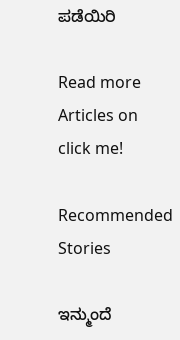ಪಡೆಯಿರಿ

Read more Articles on
click me!

Recommended Stories

ಇನ್ಮುಂದೆ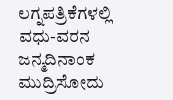ಲಗ್ನಪತ್ರಿಕೆಗಳಲ್ಲಿ ವಧು-ವರನ ಜನ್ಮದಿನಾಂಕ ಮುದ್ರಿಸೋದು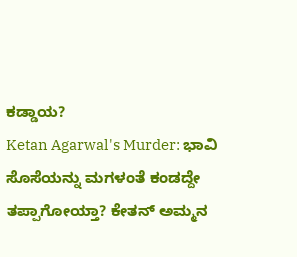ಕಡ್ಡಾಯ?
Ketan Agarwal's Murder: ಭಾವಿ ಸೊಸೆಯನ್ನು ಮಗಳಂತೆ ಕಂಡದ್ದೇ ತಪ್ಪಾಗೋಯ್ತಾ? ಕೇತನ್ ಅಮ್ಮನ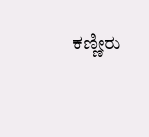ಕಣ್ಣೀರು